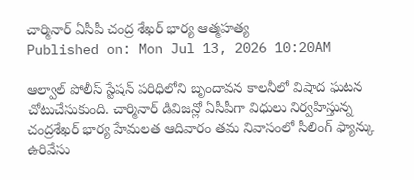చార్మినార్ ఏసీపీ చంద్ర శేఖర్ భార్య ఆత్మహత్య
Published on: Mon Jul 13, 2026 10:20AM

ఆల్వాల్ పోలీస్ స్టేషన్ పరిధిలోని బృందావన కాలనీలో విషాద ఘటన చోటుచేసుకుంది. చార్మినార్ డివిజన్లో ఏసీపీగా విధులు నిర్వహిస్తున్న చంద్రశేఖర్ భార్య హేమలత ఆదివారం తమ నివాసంలో సీలింగ్ ఫ్యాన్కు ఉరివేసు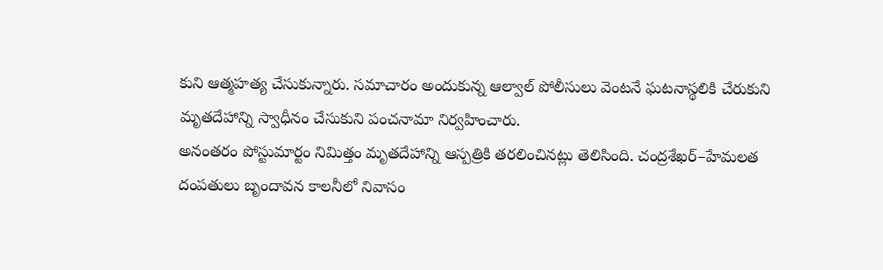కుని ఆత్మహత్య చేసుకున్నారు. సమాచారం అందుకున్న ఆల్వాల్ పోలీసులు వెంటనే ఘటనాస్థలికి చేరుకుని మృతదేహాన్ని స్వాధీనం చేసుకుని పంచనామా నిర్వహించారు.
అనంతరం పోస్టుమార్టం నిమిత్తం మృతదేహాన్ని ఆస్పత్రికి తరలించినట్లు తెలిసింది. చంద్రశేఖర్–హేమలత దంపతులు బృందావన కాలనీలో నివాసం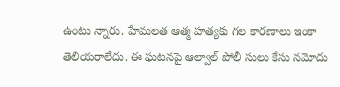ఉంటు న్నారు. హేమలత ఆత్మ హత్యకు గల కారణాలు ఇంకా తెలియరాలేదు. ఈ ఘటనపై ఆల్వాల్ పోలీ సులు కేసు నమోదు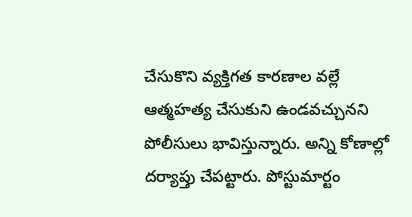చేసుకొని వ్యక్తిగత కారణాల వల్లే ఆత్మహత్య చేసుకుని ఉండవచ్చునని పోలీసులు భావిస్తున్నారు. అన్ని కోణాల్లో దర్యాప్తు చేపట్టారు. పోస్టుమార్టం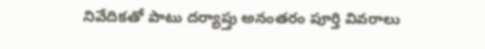నివేదికతో పాటు దర్యాప్తు అనంతరం పూర్తి వివరాలు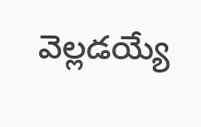వెల్లడయ్యే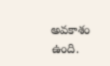అవకాశం ఉంది.